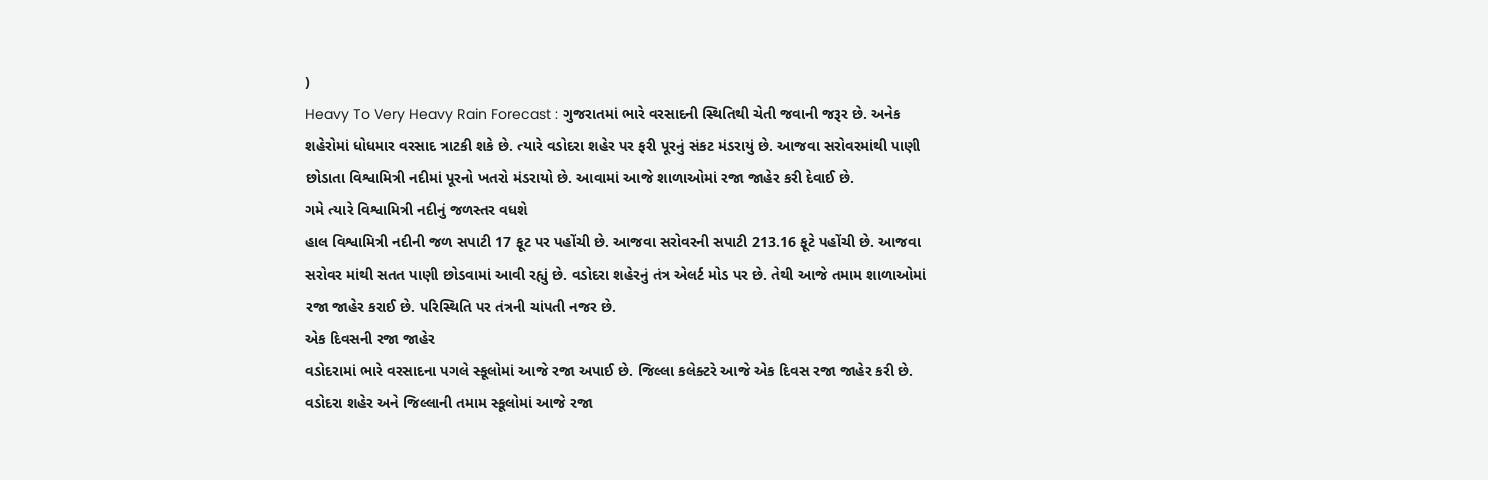)
Heavy To Very Heavy Rain Forecast : ગુજરાતમાં ભારે વરસાદની સ્થિતિથી ચેતી જવાની જરૂર છે. અનેક શહેરોમાં ધોધમાર વરસાદ ત્રાટકી શકે છે. ત્યારે વડોદરા શહેર પર ફરી પૂરનું સંકટ મંડરાયું છે. આજવા સરોવરમાંથી પાણી છોડાતા વિશ્વામિત્રી નદીમાં પૂરનો ખતરો મંડરાયો છે. આવામાં આજે શાળાઓમાં રજા જાહેર કરી દેવાઈ છે.
ગમે ત્યારે વિશ્વામિત્રી નદીનું જળસ્તર વધશે
હાલ વિશ્વામિત્રી નદીની જળ સપાટી 17 ફૂટ પર પહોંચી છે. આજવા સરોવરની સપાટી 213.16 ફૂટે પહોંચી છે. આજવા સરોવર માંથી સતત પાણી છોડવામાં આવી રહ્યું છે. વડોદરા શહેરનું તંત્ર એલર્ટ મોડ પર છે. તેથી આજે તમામ શાળાઓમાં રજા જાહેર કરાઈ છે. પરિસ્થિતિ પર તંત્રની ચાંપતી નજર છે.
એક દિવસની રજા જાહેર
વડોદરામાં ભારે વરસાદના પગલે સ્કૂલોમાં આજે રજા અપાઈ છે. જિલ્લા કલેક્ટરે આજે એક દિવસ રજા જાહેર કરી છે. વડોદરા શહેર અને જિલ્લાની તમામ સ્કૂલોમાં આજે રજા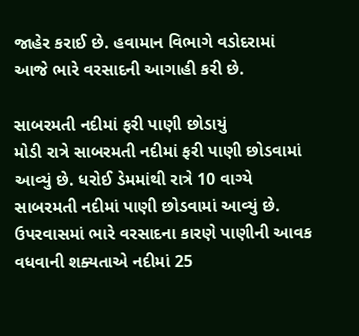જાહેર કરાઈ છે. હવામાન વિભાગે વડોદરામાં આજે ભારે વરસાદની આગાહી કરી છે.

સાબરમતી નદીમાં ફરી પાણી છોડાયું
મોડી રાત્રે સાબરમતી નદીમાં ફરી પાણી છોડવામાં આવ્યું છે. ધરોઈ ડેમમાંથી રાત્રે 10 વાગ્યે સાબરમતી નદીમાં પાણી છોડવામાં આવ્યું છે. ઉપરવાસમાં ભારે વરસાદના કારણે પાણીની આવક વધવાની શક્યતાએ નદીમાં 25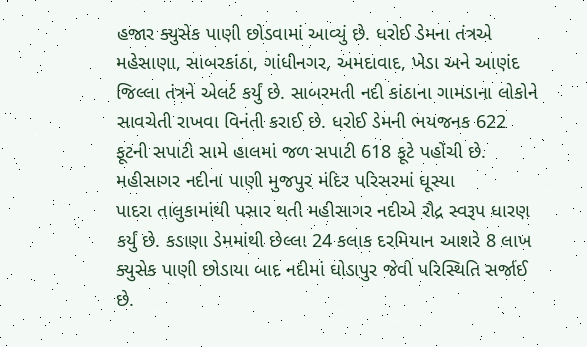હજાર ક્યુસેક પાણી છોડવામાં આવ્યું છે. ધરોઈ ડેમના તંત્રએ મહેસાણા, સાબરકાંઠા, ગાંધીનગર, અમદાવાદ, ખેડા અને આણંદ જિલ્લા તંત્રને એલર્ટ કર્યું છે. સાબરમતી નદી કાંઠાના ગામડાના લોકોને સાવચેતી રાખવા વિનંતી કરાઈ છે. ધરોઈ ડેમની ભયજનક 622 ફૂટની સપાટી સામે હાલમાં જળ સપાટી 618 ફૂટે પહોંચી છે.
મહીસાગર નદીના પાણી મુજપુર મંદિર પરિસરમાં ઘૂસ્યા
પાદરા તાલુકામાંથી પસાર થતી મહીસાગર નદીએ રૌદ્ર સ્વરૂપ ધારણ કર્યું છે. કડાણા ડેમમાંથી છેલ્લા 24 કલાક દરમિયાન આશરે 8 લાખ ક્યુસેક પાણી છોડાયા બાદ નદીમાં ઘોડાપુર જેવી પરિસ્થિતિ સર્જાઈ છે.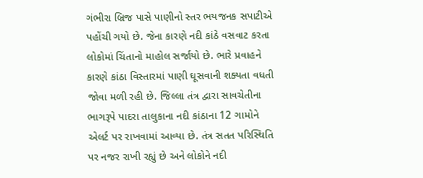ગંભીરા બ્રિજ પાસે પાણીનો સ્તર ભયજનક સપાટીએ પહોંચી ગયો છે. જેના કારણે નદી કાંઠે વસવાટ કરતા લોકોમાં ચિંતાનો માહોલ સર્જાયો છે. ભારે પ્રવાહને કારણે કાંઠા વિસ્તારમાં પાણી ઘૂસવાની શક્યતા વધતી જોવા મળી રહી છે. જિલ્લા તંત્ર દ્વારા સાવચેતીના ભાગરૂપે પાદરા તાલુકાના નદી કાંઠાના 12 ગામોને એલર્ટ પર રાખવામાં આવ્યા છે. તંત્ર સતત પરિસ્થિતિ પર નજર રાખી રહ્યું છે અને લોકોને નદી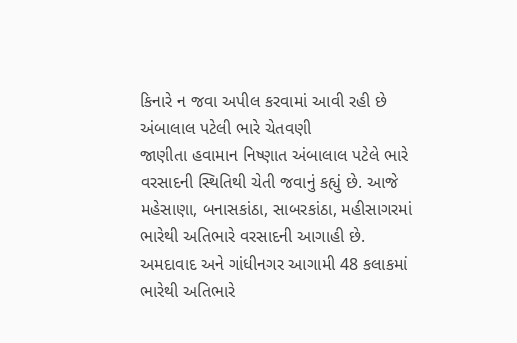કિનારે ન જવા અપીલ કરવામાં આવી રહી છે
અંબાલાલ પટેલી ભારે ચેતવણી
જાણીતા હવામાન નિષ્ણાત અંબાલાલ પટેલે ભારે વરસાદની સ્થિતિથી ચેતી જવાનું કહ્યું છે. આજે મહેસાણા, બનાસકાંઠા, સાબરકાંઠા, મહીસાગરમાં ભારેથી અતિભારે વરસાદની આગાહી છે. અમદાવાદ અને ગાંધીનગર આગામી 48 કલાકમાં ભારેથી અતિભારે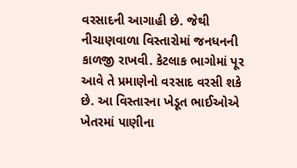વરસાદની આગાહી છે. જેથી નીચાણવાળા વિસ્તારોમાં જનધનની કાળજી રાખવી. કેટલાક ભાગોમાં પૂર આવે તે પ્રમાણેનો વરસાદ વરસી શકે છે. આ વિસ્તારના ખેડૂત ભાઈઓએ ખેતરમાં પાણીના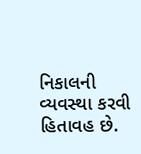નિકાલની વ્યવસ્થા કરવી હિતાવહ છે.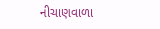નીચાણવાળા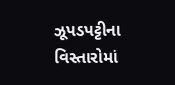ઝૂપડપટ્ટીના વિસ્તારોમાં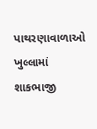પાથરણાવાળાઓ ખુલ્લામાં શાકભાજી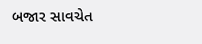બજાર સાવચેત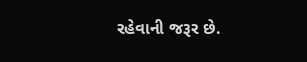રહેવાની જરૂર છે.